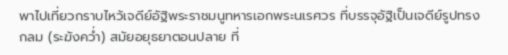พาไปเที่ยวกราบไหว้เจดีย์อัฐิพระราชมนูทหารเอกพระนเรศวร ที่บรรจุอัฐิเป็นเจดีย์รูปทรงกลม (ระฆังคว่ำ) สมัยอยุธยาตอนปลาย ที่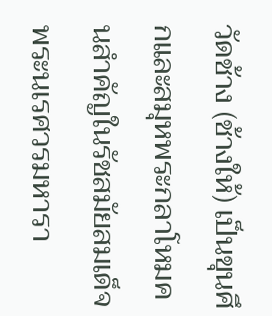วัดช้าง (ช้างให้) เป็นขุนศึกและสมุหพระกลาโหมคนสำคัญในรัชสมัยสมเด็จพระนเรศวรมหารา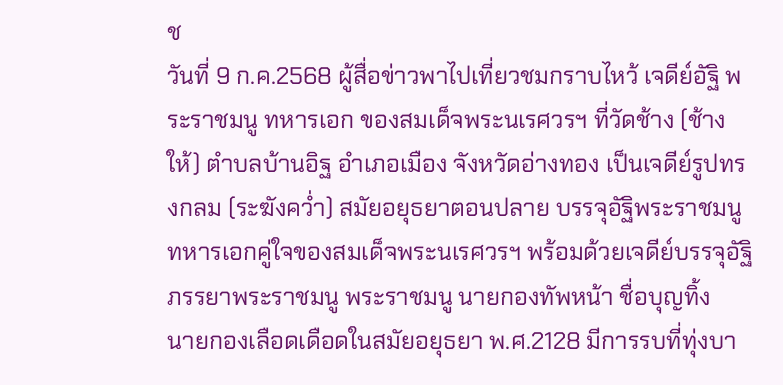ช
วันที่ 9 ก.ค.2568 ผู้สื่อข่าวพาไปเที่ยวชมกราบไหว้ เจดีย์อัฐิ พระราชมนู ทหารเอก ของสมเด็จพระนเรศวรฯ ที่วัดช้าง (ช้างให้) ตำบลบ้านอิฐ อำเภอเมือง จังหวัดอ่างทอง เป็นเจดีย์รูปทรงกลม (ระฆังคว่ำ) สมัยอยุธยาตอนปลาย บรรจุอัฐิพระราชมนู ทหารเอกคู่ใจของสมเด็จพระนเรศวรฯ พร้อมด้วยเจดีย์บรรจุอัฐิภรรยาพระราชมนู พระราชมนู นายกองทัพหน้า ชื่อบุญทิ้ง
นายกองเลือดเดือดในสมัยอยุธยา พ.ศ.2128 มีการรบที่ทุ่งบา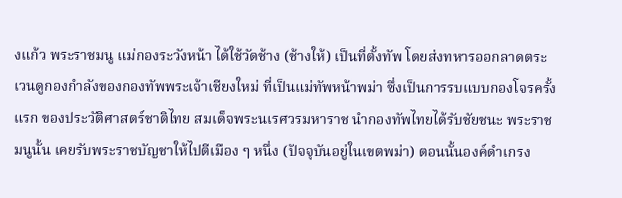งแก้ว พระราชมนู แม่กองระวังหน้า ได้ใช้วัดช้าง (ช้างให้) เป็นที่ตั้งทัพ โดยส่งทหารออกลาดตระเวนดูกองกำลังของกองทัพพระเจ้าเชียงใหม่ ที่เป็นแม่ทัพหน้าพม่า ซึ่งเป็นการรบแบบกองโจรครั้งแรก ของประวัติศาสตร์ชาติไทย สมเด็จพระนเรศวรมหาราช นำกองทัพไทยได้รับชัยชนะ พระราชมนูนั้น เคยรับพระราชบัญชาให้ไปตีเมือง ๆ หนึ่ง (ปัจจุบันอยู่ในเขตพม่า) ตอนนั้นองค์ดำเกรง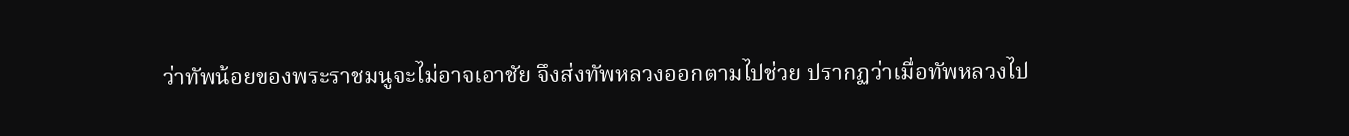ว่าทัพน้อยของพระราชมนูจะไม่อาจเอาชัย จึงส่งทัพหลวงออกตามไปช่วย ปรากฏว่าเมื่อทัพหลวงไป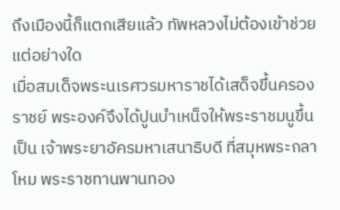ถึงเมืองนี้ก็แตกเสียแล้ว ทัพหลวงไม่ต้องเข้าช่วยแต่อย่างใด
เมื่อสมเด็จพระนเรศวรมหาราชได้เสด็จขึ้นครองราชย์ พระองค์จึงได้ปูนบำเหน็จให้พระราชมนูขึ้นเป็น เจ้าพระยาอัครมหาเสนาธิบดี ที่สมุหพระกลาโหม พระราชทานพานทอง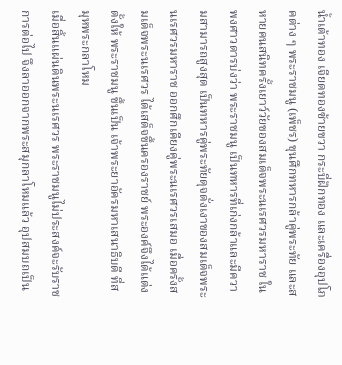น้ำเต้าทอง เจียดทองซ้ายขวา กระบี่ฝักทอง และเครื่องอุปโภคต่าง ๆ พระราชมนู (เพ็ชร) ขุนศึกทหารกล้าคู่พระทัย และสหายคนสนิทครั้งเยาว์วัยของสมเด็จพระนเรศวรมหาราช ในพงศาวดารบ่งว่า พระราชมนู เป็นทหารที่เก่งกล้าและมีความสามารถสูงสุด เป็นทหารคู่พระทัยดุจดั่งเงาของสมเด็จพระนเรศวรมหาราช ออกศึกเคียงคู่พระนเรศวรเสมอ เมื่อครั้งสมเด็จพระนเรศวร ได้เสด็จขึ้นครองราชย์ พระองค์จึงได้แต่งตั้งให้ พระราชมนู ขึ้นเป็น เจ้าพระยาอัครมหาเสนาธิบดี ที่สมุหพระกลาโหม
เมื่อสิ้นแผ่นดินพระนเรศวร พระราชมนูไม่ประสงค์จะรับราชการต่อไป จึงลาออกจากพระสมุกลาโหมแล้ว อุปสมบถเป็น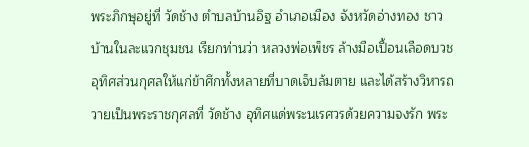พระภิกษุอยู่ที่ วัดช้าง ตำบลบ้านอิฐ อำเภอเมือง จังหวัดอ่างทอง ชาวบ้านในละแวกชุมชน เรียกท่านว่า หลวงพ่อเพ็ชร ล้างมือเปื้อนเลือดบวชอุทิศส่วนกุศลให้แก่ข้าศึกทั้งหลายที่บาดเจ็บล้มตาย และได้สร้างวิหารถวายเป็นพระราชกุศลที่ วัดช้าง อุทิศแด่พระนเรศวรด้วยความจงรัก พระ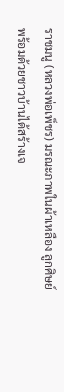ราชมนู (หลวงพ่อเพ็ชร) มรณะภาพในผ้าเหลือง ลูกศิษย์พร้อมด้วยชาวบ้านได้สร้างเจ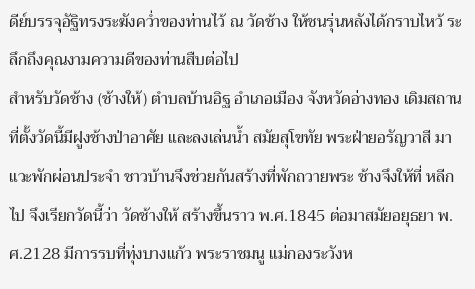ดีย์บรรจุอัฐิทรงระฆังคว่ำของท่านไว้ ณ วัดช้าง ให้ชนรุ่นหลังได้กราบไหว้ ระลึกถึงคุณงามความดีของท่านสืบต่อไป
สำหรับวัดช้าง (ช้างให้) ตำบลบ้านอิฐ อำเภอเมือง จังหวัดอ่างทอง เดิมสถานที่ตั้งวัดนี้มีฝูงช้างป่าอาศัย และลงเล่นน้ำ สมัยสุโขทัย พระฝ่ายอรัญวาสี มาแวะพักผ่อนประจำ ชาวบ้านจึงช่วยกันสร้างที่พักถวายพระ ช้างจึงให้ที่ หลีกไป จึงเรียกวัดนี้ว่า วัดช้างให้ สร้างขึ้นราว พ.ศ.1845 ต่อมาสมัยอยุธยา พ.ศ.2128 มีการรบที่ทุ่งบางแก้ว พระราชมนู แม่กองระวังห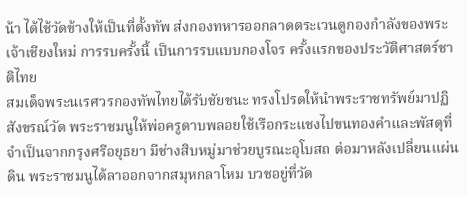น้า ได้ไช้วัดข้างให้เป็นที่ตั้งทัพ ส่งกองทหารออกลาดตระเวนดูกองกำลังของพระเจ้าเชียงใหม่ การรบครั้งนี้ เป็นการรบแบบกองโจร ครั้งแรกของประวัติศาสตร์ชาติไทย
สมเด็จพระนเรศวรกองทัพไทยได้รับชัยชนะ ทรงโปรดให้นำพระราชทรัพย์มาปฏิสังขรณ์วัด พระราชมนูให้พ่อครูดาบพลอยใช้เรือกระแชงไปขนทองคำและพัสดุที่จำเป็นจากกรุงศรีอยุธยา มีช่างสิบหมู่มาช่วยบูรณะอุโบสถ ต่อมาหลังเปลี่ยนแผ่นดิน พระราชมนูได้ลาออกจากสมุหกลาโหม บวชอยู่ที่วัด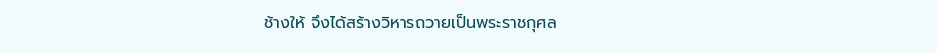ช้างให้ จึงได้สร้างวิหารถวายเป็นพระราชกุศล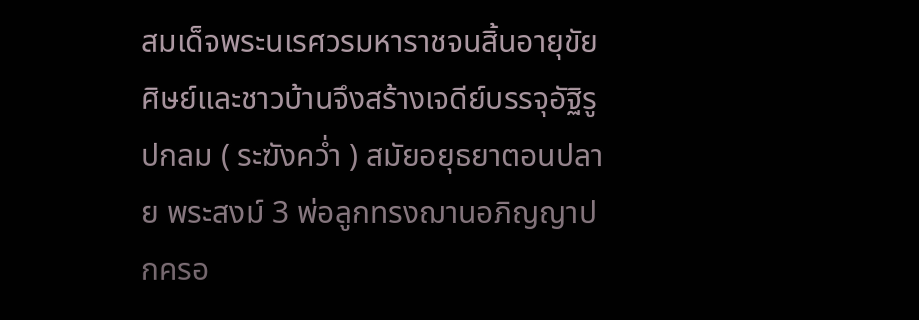สมเด็จพระนเรศวรมหาราชจนสิ้นอายุขัย ศิษย์และชาวบ้านจึงสร้างเจดีย์บรรจุอัฐิรูปกลม ( ระฆังคว่ำ ) สมัยอยุธยาตอนปลาย พระสงม์ 3 พ่อลูกทรงฌานอภิญญาปกครอ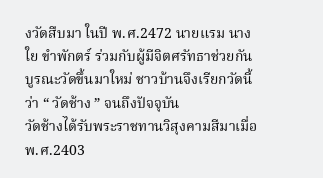งวัดสืบมา ในปี พ.ศ.2472 นายแรม นางใย ขำพักตร์ ร่วมกับผู้มีจิตศรัทธาช่วยกันบูรณะวัดขึ้นมาใหม่ ชาวบ้านจึงเรียกวัดนี้ว่า “ วัดช้าง ” จนถึงปัจจุบัน
วัดช้างได้รับพระราชทานวิสุงคามสีมาเมื่อ พ.ศ.2403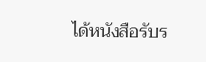ได้หนังสือรับร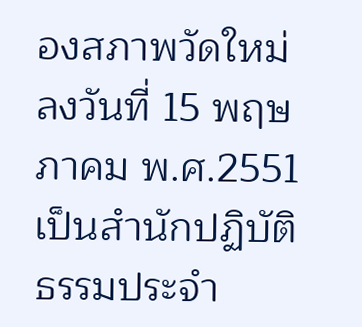องสภาพวัดใหม่ ลงวันที่ 15 พฤษภาคม พ.ศ.2551 เป็นสำนักปฏิบัติธรรมประจำ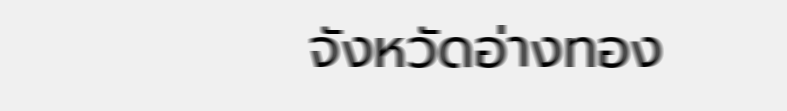จังหวัดอ่างทอง